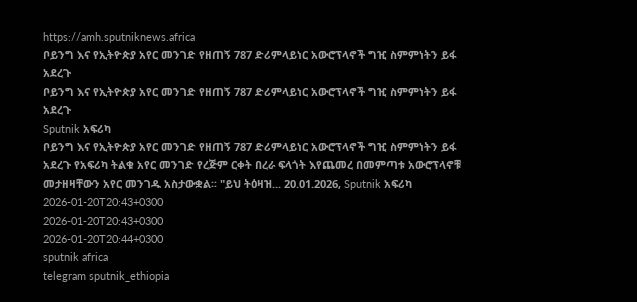https://amh.sputniknews.africa
ቦይንግ እና የኢትዮጵያ አየር መንገድ የዘጠኝ 787 ድሪምላይነር አውሮፕላኖች ግዢ ስምምነትን ይፋ አደረጉ
ቦይንግ እና የኢትዮጵያ አየር መንገድ የዘጠኝ 787 ድሪምላይነር አውሮፕላኖች ግዢ ስምምነትን ይፋ አደረጉ
Sputnik አፍሪካ
ቦይንግ እና የኢትዮጵያ አየር መንገድ የዘጠኝ 787 ድሪምላይነር አውሮፕላኖች ግዢ ስምምነትን ይፋ አደረጉ የአፍሪካ ትልቁ አየር መንገድ የረጅም ርቀት በረራ ፍላጎት እየጨመረ በመምጣቱ አውሮፕላኖቹ መታዘዛቸውን አየር መንገዱ አስታውቋል፡፡ "ይህ ትዕዛዝ... 20.01.2026, Sputnik አፍሪካ
2026-01-20T20:43+0300
2026-01-20T20:43+0300
2026-01-20T20:44+0300
sputnik africa
telegram sputnik_ethiopia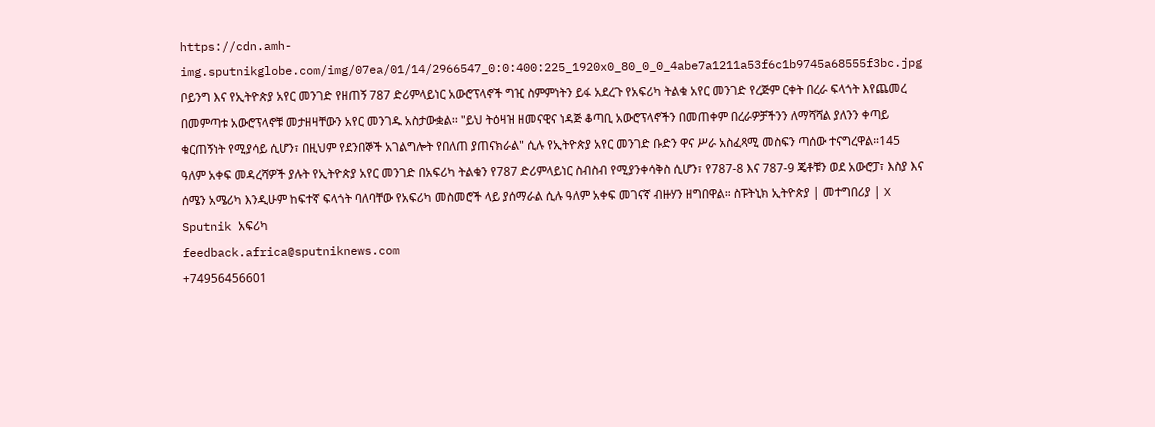https://cdn.amh-img.sputnikglobe.com/img/07ea/01/14/2966547_0:0:400:225_1920x0_80_0_0_4abe7a1211a53f6c1b9745a68555f3bc.jpg
ቦይንግ እና የኢትዮጵያ አየር መንገድ የዘጠኝ 787 ድሪምላይነር አውሮፕላኖች ግዢ ስምምነትን ይፋ አደረጉ የአፍሪካ ትልቁ አየር መንገድ የረጅም ርቀት በረራ ፍላጎት እየጨመረ በመምጣቱ አውሮፕላኖቹ መታዘዛቸውን አየር መንገዱ አስታውቋል፡፡ "ይህ ትዕዛዝ ዘመናዊና ነዳጅ ቆጣቢ አውሮፕላኖችን በመጠቀም በረራዎቻችንን ለማሻሻል ያለንን ቀጣይ ቁርጠኝነት የሚያሳይ ሲሆን፣ በዚህም የደንበኞች አገልግሎት የበለጠ ያጠናክራል" ሲሉ የኢትዮጵያ አየር መንገድ ቡድን ዋና ሥራ አስፈጻሚ መስፍን ጣሰው ተናግረዋል።145 ዓለም አቀፍ መዳረሻዎች ያሉት የኢትዮጵያ አየር መንገድ በአፍሪካ ትልቁን የ787 ድሪምላይነር ስብስብ የሚያንቀሳቅስ ሲሆን፣ የ787-8 እና 787-9 ጄቶቹን ወደ አውሮፓ፣ እስያ እና ሰሜን አሜሪካ እንዲሁም ከፍተኛ ፍላጎት ባለባቸው የአፍሪካ መስመሮች ላይ ያሰማራል ሲሉ ዓለም አቀፍ መገናኛ ብዙሃን ዘግበዋል። ስፑትኒክ ኢትዮጵያ | መተግበሪያ | X
Sputnik አፍሪካ
feedback.africa@sputniknews.com
+74956456601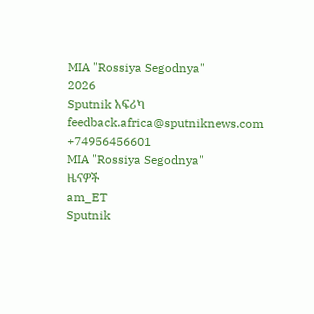MIA "Rossiya Segodnya"
2026
Sputnik አፍሪካ
feedback.africa@sputniknews.com
+74956456601
MIA "Rossiya Segodnya"
ዜናዎች
am_ET
Sputnik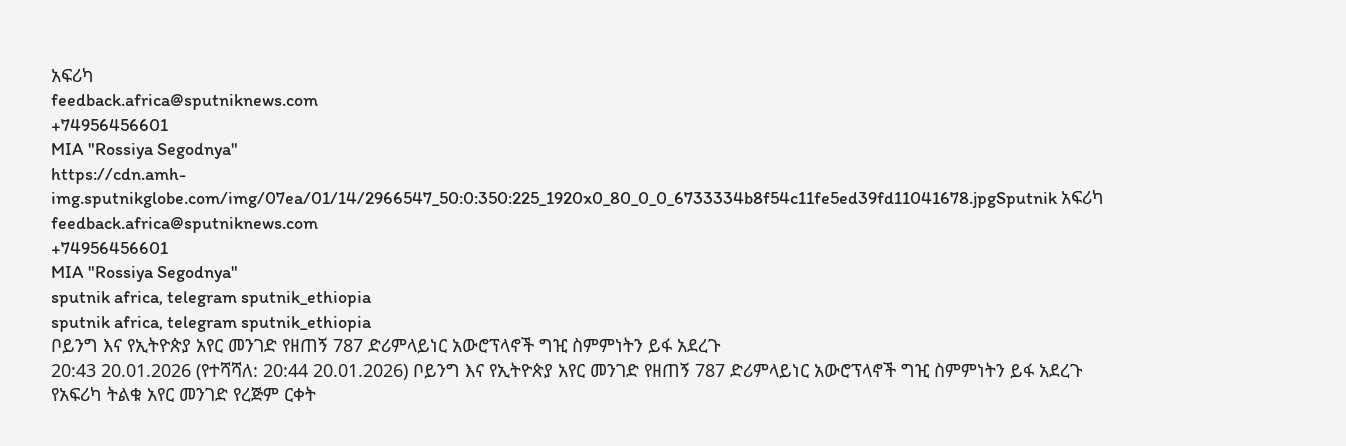አፍሪካ
feedback.africa@sputniknews.com
+74956456601
MIA "Rossiya Segodnya"
https://cdn.amh-img.sputnikglobe.com/img/07ea/01/14/2966547_50:0:350:225_1920x0_80_0_0_6733334b8f54c11fe5ed39fd11041678.jpgSputnik አፍሪካ
feedback.africa@sputniknews.com
+74956456601
MIA "Rossiya Segodnya"
sputnik africa, telegram sputnik_ethiopia
sputnik africa, telegram sputnik_ethiopia
ቦይንግ እና የኢትዮጵያ አየር መንገድ የዘጠኝ 787 ድሪምላይነር አውሮፕላኖች ግዢ ስምምነትን ይፋ አደረጉ
20:43 20.01.2026 (የተሻሻለ: 20:44 20.01.2026) ቦይንግ እና የኢትዮጵያ አየር መንገድ የዘጠኝ 787 ድሪምላይነር አውሮፕላኖች ግዢ ስምምነትን ይፋ አደረጉ
የአፍሪካ ትልቁ አየር መንገድ የረጅም ርቀት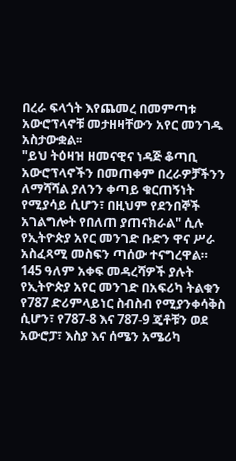በረራ ፍላጎት እየጨመረ በመምጣቱ አውሮፕላኖቹ መታዘዛቸውን አየር መንገዱ አስታውቋል፡፡
"ይህ ትዕዛዝ ዘመናዊና ነዳጅ ቆጣቢ አውሮፕላኖችን በመጠቀም በረራዎቻችንን ለማሻሻል ያለንን ቀጣይ ቁርጠኝነት የሚያሳይ ሲሆን፣ በዚህም የደንበኞች አገልግሎት የበለጠ ያጠናክራል" ሲሉ የኢትዮጵያ አየር መንገድ ቡድን ዋና ሥራ አስፈጻሚ መስፍን ጣሰው ተናግረዋል።
145 ዓለም አቀፍ መዳረሻዎች ያሉት የኢትዮጵያ አየር መንገድ በአፍሪካ ትልቁን የ787 ድሪምላይነር ስብስብ የሚያንቀሳቅስ ሲሆን፣ የ787-8 እና 787-9 ጄቶቹን ወደ አውሮፓ፣ እስያ እና ሰሜን አሜሪካ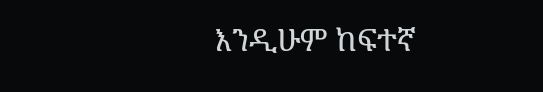እንዲሁም ከፍተኛ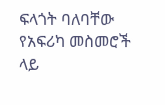ፍላጎት ባለባቸው የአፍሪካ መስመሮች ላይ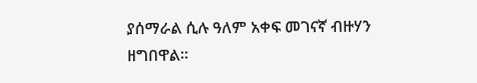ያሰማራል ሲሉ ዓለም አቀፍ መገናኛ ብዙሃን ዘግበዋል።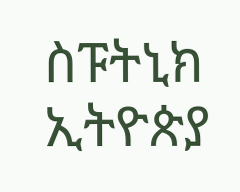ስፑትኒክ ኢትዮጵያ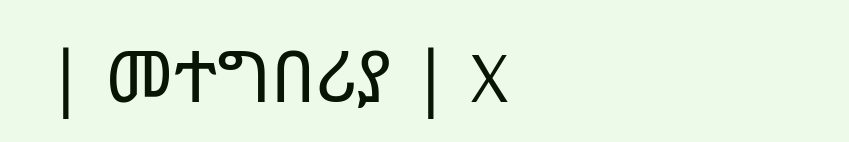| መተግበሪያ | X